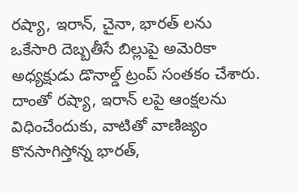రష్యా, ఇరాన్, చైనా, భారత్ లను ఒకేసారి దెబ్బతీసే బిల్లుపై అమెరికా అధ్యక్షుడు డొనాల్డ్ ట్రంప్ సంతకం చేశారు. దాంతో రష్యా, ఇరాన్ లపై ఆంక్షలను విధించేందుకు, వాటితో వాణిజ్యం కొనసాగిస్తోన్న భారత్,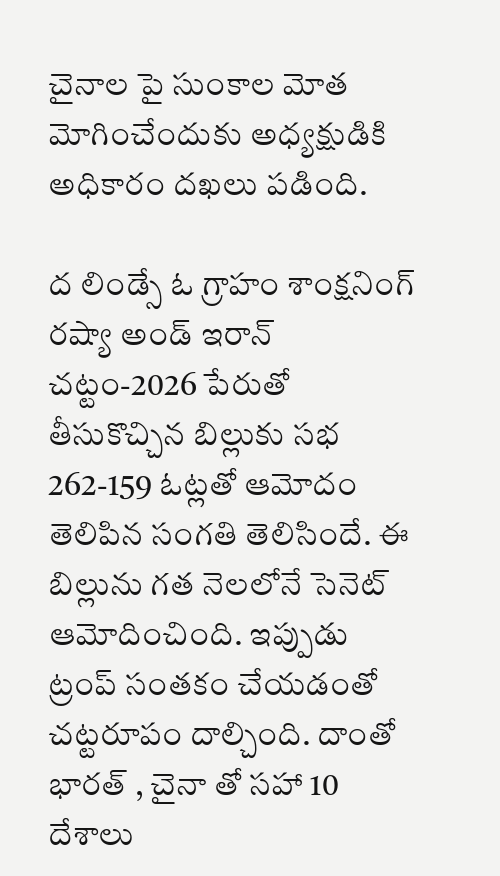చైనాల పై సుంకాల మోత మోగించేందుకు అధ్యక్షుడికి అధికారం దఖలు పడింది.

ద లిండ్సే ఓ గ్రాహం శాంక్షనింగ్ రష్యా అండ్ ఇరాన్ చట్టం-2026 పేరుతో తీసుకొచ్చిన బిల్లుకు సభ 262-159 ఓట్లతో ఆమోదం తెలిపిన సంగతి తెలిసిందే. ఈ బిల్లును గత నెలలోనే సెనెట్ ఆమోదించింది. ఇప్పుడు ట్రంప్ సంతకం చేయడంతో చట్టరూపం దాల్చింది. దాంతో భారత్ , చైనా తో సహా 10 దేశాలు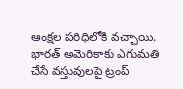ఆంక్షల పరిధిలోకి వచ్చాయి. భారత్ అమెరికాకు ఎగుమతి చేసే వస్తువులపై ట్రంప్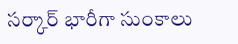సర్కార్ భారీగా సుంకాలు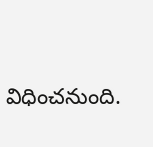విధించనుంది.